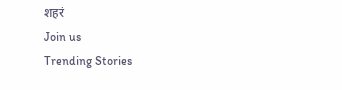शहरं
Join us
Trending Stories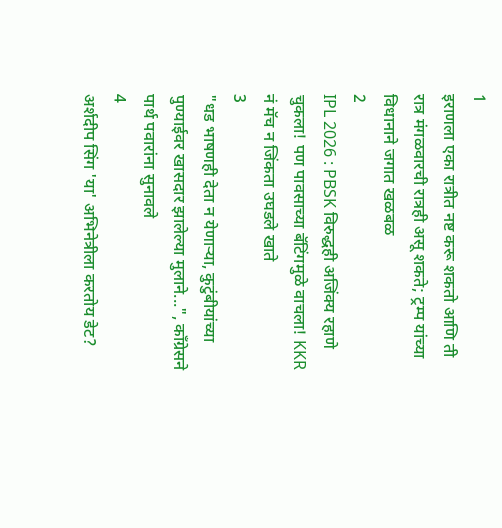1
इराणला एका रात्रीत नष्ट करू शकतो आणि ती रात्र मंगळवारची रात्रही असू शकते; ट्रम्प यांच्या विधानाने जगात खळबळ
2
IPL 2026 : PBSK विरुद्धही अजिंक्य रहाणे चुकला! पण पावसाच्या बॅटिंगमुळे वाचला! KKR नं मॅच न जिंकता उघडले खाते
3
"धड भाषणही देता न येणाऱ्या, कुटुंबीयांच्या पुण्याईवर खासदार झालेल्या मुलाने...", काँग्रेसने पार्थ पवारांना सुनावले
4
अर्शदीप सिंग 'या' अभिनेत्रीला करतोय डेट?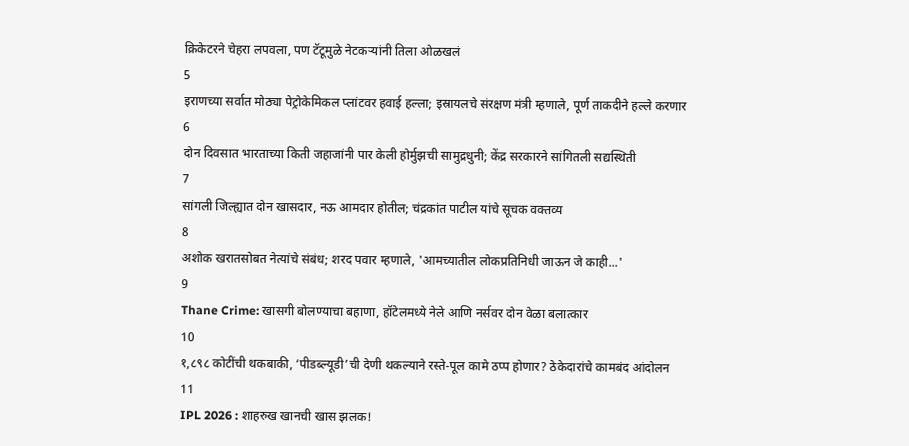क्रिकेटरने चेहरा लपवला, पण टॅटूमुळे नेटकऱ्यांनी तिला ओळखलं
5
इराणच्या सर्वात मोठ्या पेट्रोकेमिकल प्लांटवर हवाई हल्ला; इस्रायलचे संरक्षण मंत्री म्हणाले, पूर्ण ताकदीने हल्ले करणार
6
दोन दिवसात भारताच्या किती जहाजांनी पार केली होर्मुझची सामुद्रधुनी; केंद्र सरकारने सांगितली सद्यस्थिती
7
सांगली जिल्ह्यात दोन खासदार, नऊ आमदार होतील; चंद्रकांत पाटील यांचे सूचक वक्तव्य
8
अशोक खरातसोबत नेत्यांचे संबंध; शरद पवार म्हणाले, 'आमच्यातील लोकप्रतिनिधी जाऊन जे काही...'
9
Thane Crime: खासगी बोलण्याचा बहाणा, हॉटेलमध्ये नेले आणि नर्सवर दोन वेळा बलात्कार
10
१,८९८ कोटींची थकबाकी, ‘पीडब्ल्यूडी’ची देणी थकल्याने रस्ते-पूल कामे ठप्प होणार? ठेकेदारांचे कामबंद आंदोलन
11
IPL 2026 : शाहरुख खानची खास झलक!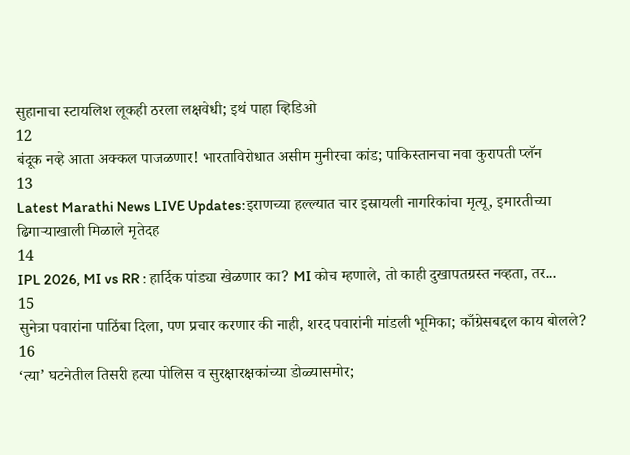सुहानाचा स्टायलिश लूकही ठरला लक्षवेधी; इथं पाहा व्हिडिओ
12
बंदूक नव्हे आता अक्कल पाजळणार! भारताविरोधात असीम मुनीरचा कांड; पाकिस्तानचा नवा कुरापती प्लॅन
13
Latest Marathi News LIVE Updates:इराणच्या हल्ल्यात चार इस्रायली नागरिकांचा मृत्यू, इमारतीच्या ढिगाऱ्याखाली मिळाले मृतेदह
14
IPL 2026, MI vs RR : हार्दिक पांड्या खेळणार का? MI कोच म्हणाले, तो काही दुखापतग्रस्त नव्हता, तर...
15
सुनेत्रा पवारांना पाठिंबा दिला, पण प्रचार करणार की नाही, शरद पवारांनी मांडली भूमिका; काँग्रेसबद्दल काय बोलले?
16
‘त्या’ घटनेतील तिसरी हत्या पोलिस व सुरक्षारक्षकांच्या डोळ्यासमोर;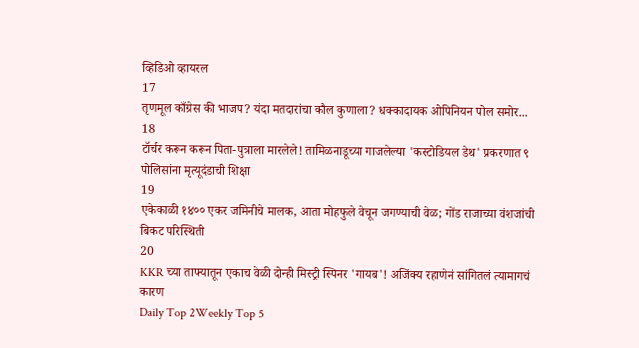व्हिडिओ व्हायरल
17
तृणमूल काँग्रेस की भाजप? यंदा मतदारांचा कौल कुणाला? धक्कादायक ओपिनियन पोल समोर...
18
टॉर्चर करून करून पिता-पुत्राला मारलेले! तामिळनाडूच्या गाजलेल्या 'कस्टोडियल डेथ' प्रकरणात ९ पोलिसांना मृत्यूदंडाची शिक्षा
19
एकेकाळी १४०० एकर जमिनीचे मालक, आता मोहफुले वेचून जगण्याची वेळ; गोंड राजाच्या वंशजांची बिकट परिस्थिती
20
KKR च्या ताफ्यातून एकाच वेळी दोन्ही मिस्ट्री स्पिनर 'गायब'! अजिंक्य रहाणेनं सांगितलं त्यामागचं कारण
Daily Top 2Weekly Top 5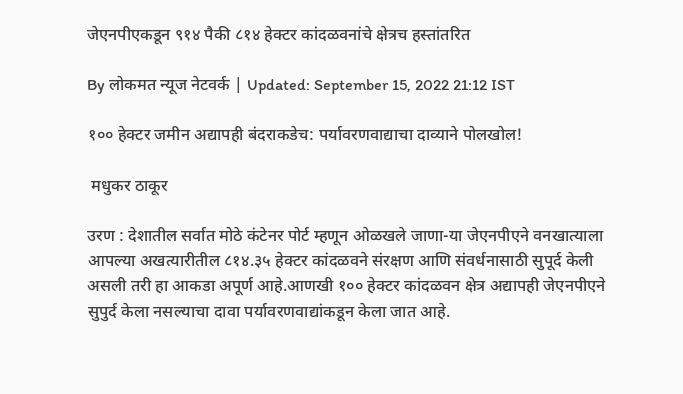जेएनपीएकडून ९१४ पैकी ८१४ हेक्टर कांदळवनांचे क्षेत्रच हस्तांतरित

By लोकमत न्यूज नेटवर्क | Updated: September 15, 2022 21:12 IST

१०० हेक्टर जमीन अद्यापही बंदराकडेच: पर्यावरणवाद्याचा दाव्याने पोलखोल!

 मधुकर ठाकूर

उरण : देशातील सर्वात मोठे कंटेनर पोर्ट म्हणून ओळखले जाणा-या जेएनपीएने वनखात्याला आपल्या अखत्यारीतील ८१४.३५ हेक्टर कांदळवने संरक्षण आणि संवर्धनासाठी सुपूर्द केली असली तरी हा आकडा अपूर्ण आहे.आणखी १०० हेक्टर कांदळवन क्षेत्र अद्यापही जेएनपीएने सुपुर्द केला नसल्याचा दावा पर्यावरणवाद्यांकडून केला जात आहे.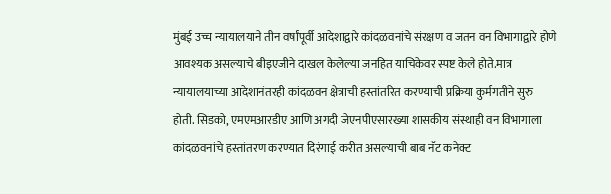मुंबई उच्च न्यायालयाने तीन वर्षांपूर्वी आदेशाद्वारे कांदळवनांचे संरक्षण व जतन वन विभागाद्वारे होणे आवश्यक असल्याचे बीइएजीने दाखल केलेल्या जनहित याचिकेवर स्पष्ट केले होते.मात्र न्यायालयाच्या आदेशानंतरही कांदळवन क्षेत्राची हस्तांतरित करण्याची प्रक्रिया कुर्मगतीने सुरु होती. सिडको, एमएमआरडीए आणि अगदी जेएनपीएसारख्या शासकीय संस्थाही वन विभागाला कांदळवनांचे हस्तांतरण करण्यात दिरंगाई करीत असल्याची बाब नॅट कनेक्ट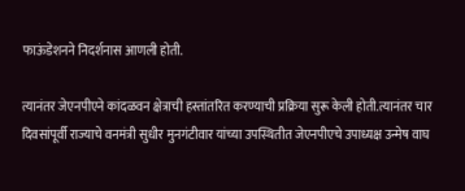फाऊंडेशनने निदर्शनास आणली होती.

त्यानंतर जेएनपीएने कांदळवन क्षेत्राची हस्तांतरित करण्याची प्रक्रिया सुरू केली होती.त्यानंतर चार दिवसांपूर्वी राज्याचे वनमंत्री सुधीर मुनगंटीवार यांच्या उपस्थितीत जेएनपीएचे उपाध्यक्ष उन्मेष वाघ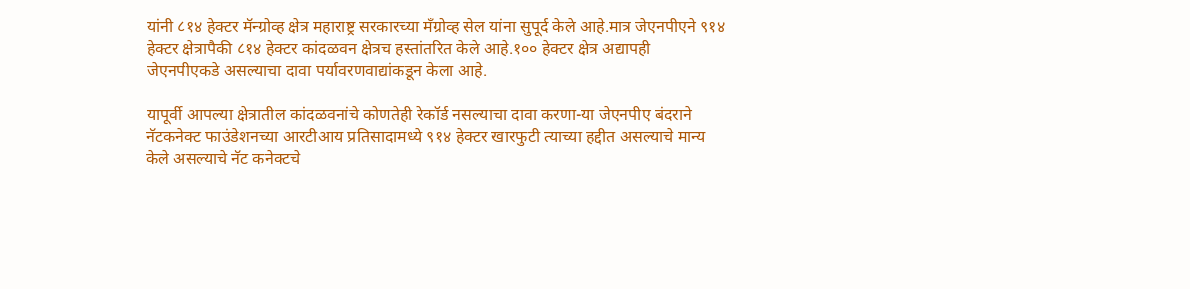यांनी ८१४ हेक्टर मॅन्ग्रोव्ह क्षेत्र महाराष्ट्र सरकारच्या मॅंग्रोव्ह सेल यांना सुपूर्द केले आहे.मात्र जेएनपीएने ९१४ हेक्टर क्षेत्रापैकी ८१४ हेक्टर कांदळवन क्षेत्रच हस्तांतरित केले आहे.१०० हेक्टर क्षेत्र अद्यापही जेएनपीएकडे असल्याचा दावा पर्यावरणवाद्यांकडून केला आहे.

यापूर्वी आपल्या क्षेत्रातील कांदळवनांचे कोणतेही रेकॉर्ड नसल्याचा दावा करणा-या जेएनपीए बंदराने नॅटकनेक्ट फाउंडेशनच्या आरटीआय प्रतिसादामध्ये ९१४ हेक्टर खारफुटी त्याच्या हद्दीत असल्याचे मान्य केले असल्याचे नॅट कनेक्टचे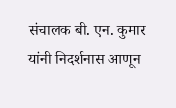संचालक बी. एन. कुमार यांनी निदर्शनास आणून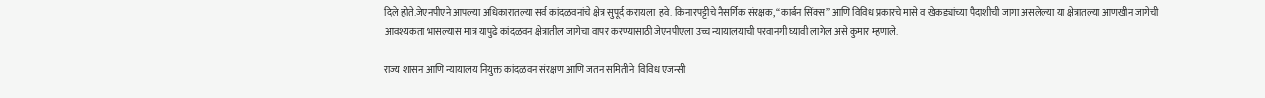दिले होते.जेएनपीएने आपल्या अधिकारातल्या सर्व कांदळवनांचे क्षेत्र सुपूर्द करायला  हवे. किनारपट्टीचे नैसर्गिक संरक्षक, “कार्बन सिंक्स” आणि विविध प्रकारचे मासे व खेकड्यांच्या पैदाशीची जागा असलेल्या या क्षेत्रातल्या आणखीन जागेची आवश्यकता भासल्यास मात्र यापुढे कांदळवन क्षेत्रातील जागेचा वापर करण्यासाठी जेएनपीएला उच्च न्यायालयाची परवानगी घ्यावी लागेल असे कुमार म्हणाले.

राज्य शासन आणि न्यायालय नियुक्त कांदळवन संरक्षण आणि जतन समितीने  विविध एजन्सी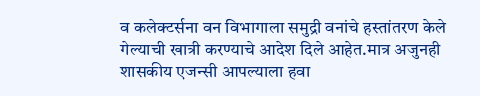व कलेक्टर्सना वन विभागाला समुद्री वनांचे हस्तांतरण केले गेल्याची खात्री करण्याचे आदेश दिले आहेत.मात्र अजुनही शासकीय एजन्सी आपल्याला हवा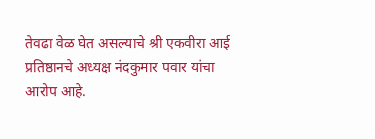तेवढा वेळ घेत असल्याचे श्री एकवीरा आई प्रतिष्ठानचे अध्यक्ष नंदकुमार पवार यांचा आरोप आहे.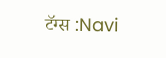टॅग्स :Navi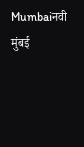Mumbaiनवी मुंबई